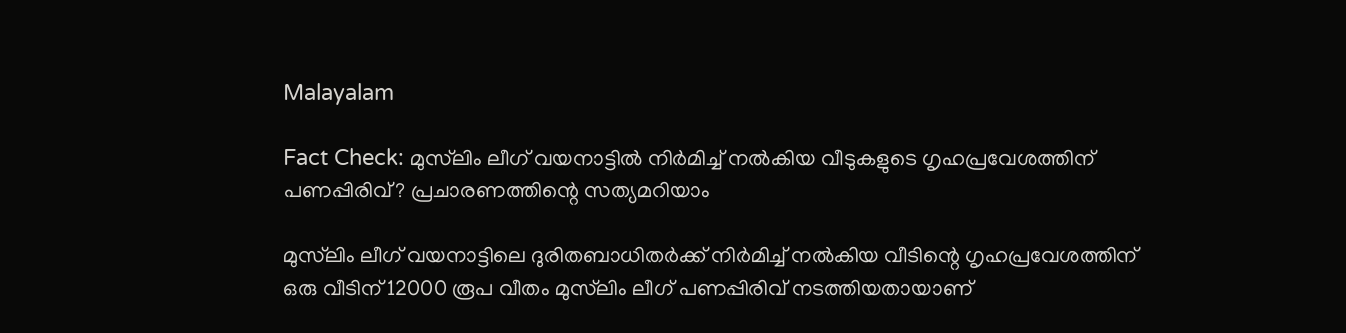Malayalam

Fact Check: മുസ്‍ലിം ലീഗ് വയനാട്ടില്‍ നിര്‍മിച്ച് നല്‍കിയ വീടുകളുടെ ഗൃഹപ്രവേശത്തിന് പണപ്പിരിവ്? പ്രചാരണത്തിന്റെ സത്യമറിയാം

മുസ്‍ലിം ലീഗ് വയനാട്ടിലെ ദുരിതബാധിതര്‍ക്ക് നിര്‍മിച്ച് നല്‍കിയ വീടിന്റെ ഗൃഹപ്രവേശത്തിന് ഒരു വീടിന് 12000 രൂപ വീതം മുസ്‍ലിം ലീഗ് പണപ്പിരിവ് നടത്തിയതായാണ്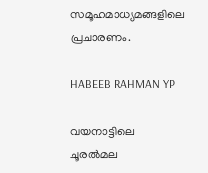സമൂഹമാധ്യമങ്ങളിലെ പ്രചാരണം.

HABEEB RAHMAN YP

വയനാട്ടിലെ ചൂരല്‍മല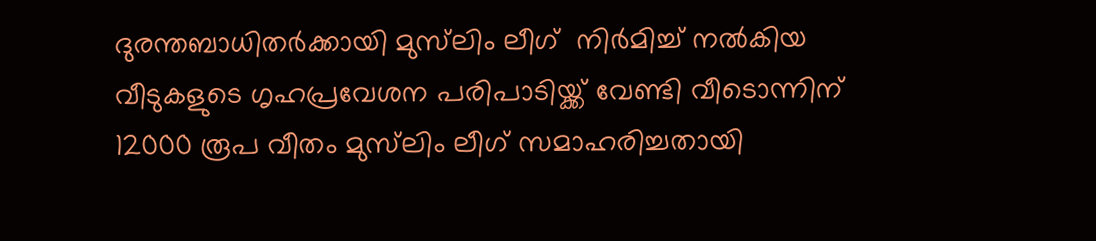ദുരന്തബാധിതര്‍ക്കായി മുസ്‍ലിം ലീഗ്  നിര്‍മിച്ച് നല്‍കിയ വീടുകളുടെ ഗൃഹപ്രവേശന പരിപാടിയ്ക്ക് വേണ്ടി വീടൊന്നിന് 12000 രൂപ വീതം മുസ്‍ലിം ലീഗ് സമാഹരിച്ചതായി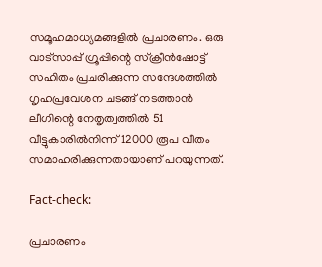സമൂഹമാധ്യമങ്ങളില്‍ പ്രചാരണം. ഒരു വാട്സാപ്പ് ഗ്രൂപ്പിന്റെ സ്ക്രീന്‍ഷോട്ട് സഹിതം പ്രചരിക്കുന്ന സന്ദേശത്തില്‍ ഗൃഹപ്രവേശന ചടങ്ങ് നടത്താന്‍ ലീഗിന്റെ നേതൃത്വത്തില്‍ 51 വീട്ടുകാരില്‍നിന്ന് 12000 രൂപ വീതം സമാഹരിക്കുന്നതായാണ് പറയുന്നത്.

Fact-check:

പ്രചാരണം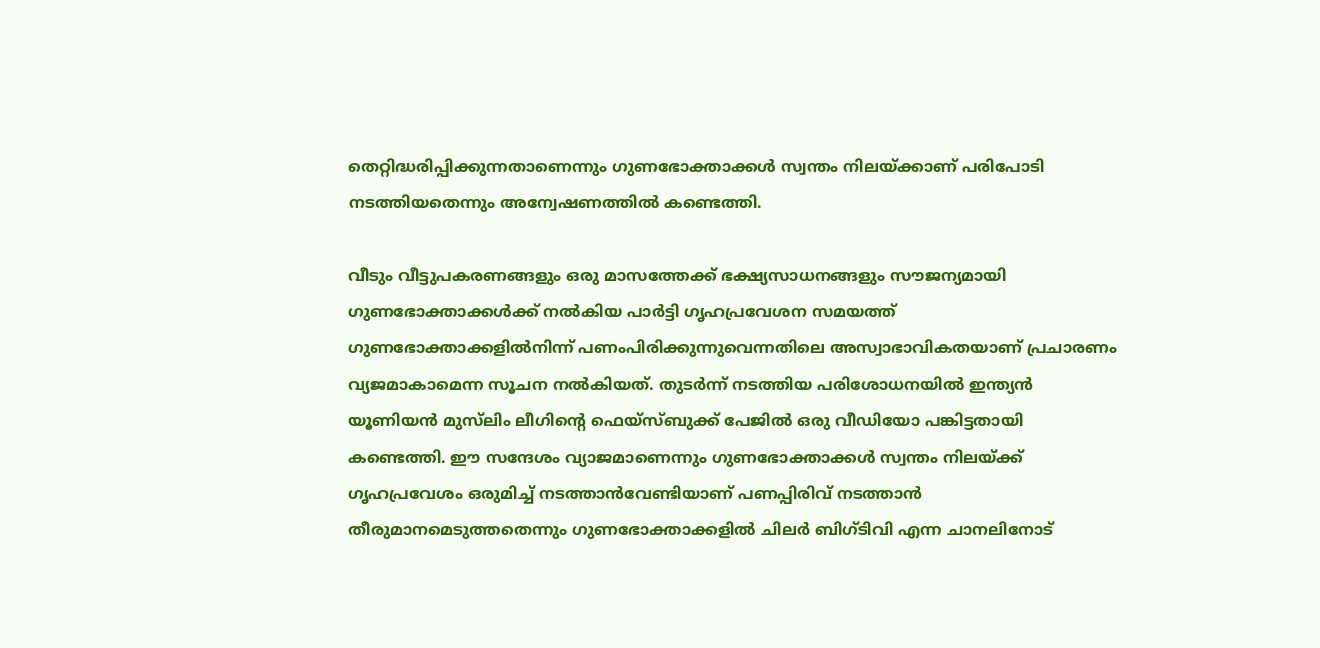തെറ്റിദ്ധരിപ്പിക്കുന്നതാണെന്നും ഗുണഭോക്താക്കള്‍ സ്വന്തം നിലയ്ക്കാണ് പരിപോടി നടത്തിയതെന്നും അന്വേഷണത്തില്‍ കണ്ടെത്തി.

വീടും വീട്ടുപകരണങ്ങളും ഒരു മാസത്തേക്ക് ഭക്ഷ്യസാധനങ്ങളും സൗജന്യമായി ഗുണഭോക്താക്കള്‍ക്ക് നല്‍കിയ പാര്‍ട്ടി ഗൃഹപ്രവേശന സമയത്ത് ഗുണഭോക്താക്കളില്‍നിന്ന് പണംപിരിക്കുന്നുവെന്നതിലെ അസ്വാഭാവികതയാണ് പ്രചാരണം വ്യജമാകാമെന്ന സൂചന നല്‍കിയത്. തുടര്‍ന്ന് നടത്തിയ പരിശോധനയില്‍ ഇന്ത്യന്‍ യൂണിയന്‍ മുസ്‍ലിം ലീഗിന്റെ ഫെയ്സ്ബുക്ക് പേജില്‍ ഒരു വീഡിയോ പങ്കിട്ടതായി കണ്ടെത്തി. ഈ സന്ദേശം വ്യാജമാണെന്നും ഗുണഭോക്താക്കള്‍ സ്വന്തം നിലയ്ക്ക് ഗൃഹപ്രവേശം ഒരുമിച്ച് നടത്താന്‍വേണ്ടിയാണ് പണപ്പിരിവ് നടത്താന്‍ തീരുമാനമെടുത്തതെന്നും ഗുണഭോക്താക്കളില്‍ ചിലര്‍ ബിഗ്‍ടിവി എന്ന ചാനലിനോട്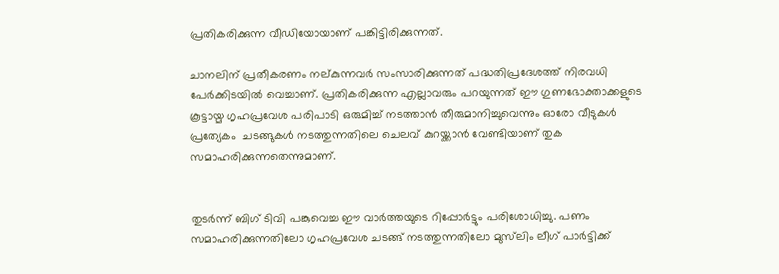പ്രതികരിക്കുന്ന വീഡിയോയാണ് പങ്കിട്ടിരിക്കുന്നത്.

ചാനലിന് പ്രതീകരണം നല്കുന്നവര്‍ സംസാരിക്കുന്നത് പദ്ധതിപ്രദേശത്ത് നിരവധി പേര്‍ക്കിടയില്‍ വെച്ചാണ്. പ്രതികരിക്കുന്ന എല്ലാവരും പറയുന്നത് ഈ ഗുണഭോക്താക്കളുടെ കൂട്ടായ്മ ഗൃഹപ്രവേശ പരിപാടി ഒരുമിച്ച് നടത്താന്‍ തീരുമാനിച്ചുവെന്നും ഓരോ വീടുകള്‍ പ്രത്യേകം  ചടങ്ങുകള്‍ നടത്തുന്നതിലെ ചെലവ് കുറയ്ക്കാന്‍ വേണ്ടിയാണ് തുക സമാഹരിക്കുന്നതെന്നുമാണ്.


തുടര്‍ന്ന് ബിഗ് ടിവി പങ്കുവെച്ച ഈ വാര്‍ത്തയുടെ റിപ്പോര്‍ട്ടും പരിശോധിച്ചു. പണം സമാഹരിക്കുന്നതിലോ ഗൃഹപ്രവേശ ചടങ്ങ് നടത്തുന്നതിലോ മുസ്‍ലിം ലീഗ് പാര്‍ട്ടിക്ക്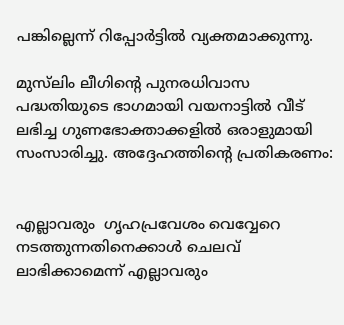പങ്കില്ലെന്ന് റിപ്പോര്‍ട്ടില്‍ വ്യക്തമാക്കുന്നു.

മുസ്‍ലിം ലീഗിന്റെ പുനരധിവാസ പദ്ധതിയുടെ ഭാഗമായി വയനാട്ടില്‍ വീട് ലഭിച്ച ഗുണഭോക്താക്കളില്‍ ഒരാളുമായി സംസാരിച്ചു. അദ്ദേഹത്തിന്റെ പ്രതികരണം:


എല്ലാവരും  ഗൃഹപ്രവേശം വെവ്വേറെ നടത്തുന്നതിനെക്കാള്‍ ചെലവ് ലാഭിക്കാമെന്ന് എല്ലാവരും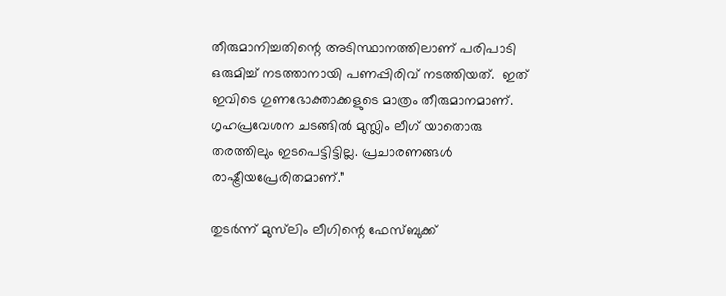തീരുമാനിച്ചതിന്റെ അടിസ്ഥാനത്തിലാണ് പരിപാടി ഒരുമിച്ച് നടത്താനായി പണപ്പിരിവ് നടത്തിയത്.  ഇത് ഇവിടെ ഗുണഭോക്താക്കളുടെ മാത്രം തീരുമാനമാണ്. ഗൃഹപ്രവേശന ചടങ്ങില്‍ മുസ‍്ലിം ലീഗ് യാതൊരു തരത്തിലും ഇടപെട്ടിട്ടില്ല. പ്രചാരണങ്ങള്‍ രാഷ്ട്രീയപ്രേരിതമാണ്.”

തുടര്‍ന്ന് മുസ്‍ലിം ലീഗിന്റെ ഫേസ്ബുക്ക്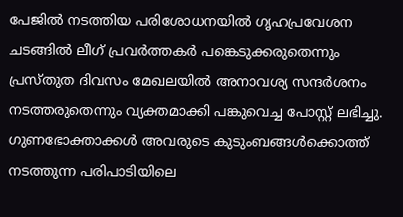പേജില്‍ നടത്തിയ പരിശോധനയില്‍ ഗൃഹപ്രവേശന ചടങ്ങില്‍ ലീഗ് പ്രവര്‍ത്തകര്‍ പങ്കെടുക്കരുതെന്നും പ്രസ്തുത ദിവസം മേഖലയില്‍ അനാവശ്യ സന്ദര്‍ശനം നടത്തരുതെന്നും വ്യക്തമാക്കി പങ്കുവെച്ച പോസ്റ്റ് ലഭിച്ചു.  ഗുണഭോക്താക്കള്‍ അവരുടെ കുടുംബങ്ങള്‍ക്കൊത്ത് നടത്തുന്ന പരിപാടിയിലെ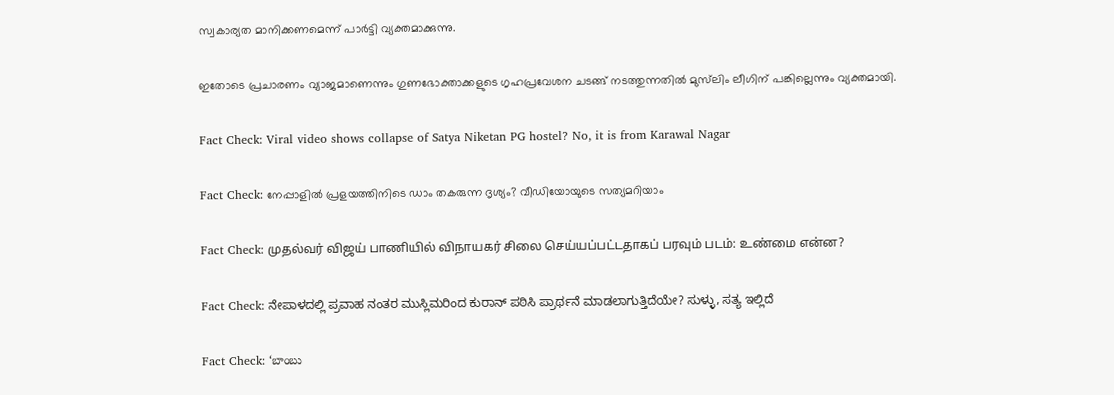സ്വകാര്യത മാനിക്കണമെന്ന് പാര്‍ട്ടി വ്യക്തമാക്കുന്നു.

ഇതോടെ പ്രചാരണം വ്യാജമാണെന്നും ഗുണഭോക്താക്കളുടെ ഗൃഹപ്രവേശന ചടങ്ങ് നടത്തുന്നതില്‍ മുസ്‍ലിം ലീഗിന് പങ്കില്ലെന്നും വ്യക്തമായി.

Fact Check: Viral video shows collapse of Satya Niketan PG hostel? No, it is from Karawal Nagar

Fact Check: നേപ്പാളില്‍ പ്രളയത്തിനിടെ ഡാം തകരുന്ന ദൃശ്യം? വീഡിയോയുടെ സത്യമറിയാം

Fact Check: முதல்வர் விஜய் பாணியில் விநாயகர் சிலை செய்யப்பட்டதாகப் பரவும் படம்: உண்மை என்ன?

Fact Check: ನೇಪಾಳದಲ್ಲಿ ಪ್ರವಾಹ ನಂತರ ಮುಸ್ಲಿಮರಿಂದ ಕುರಾನ್ ಪಠಿಸಿ ಪ್ರಾರ್ಥನೆ ಮಾಡಲಾಗುತ್ತಿದೆಯೇ? ಸುಳ್ಳು, ಸತ್ಯ ಇಲ್ಲಿದೆ

Fact Check: ‘బాంబు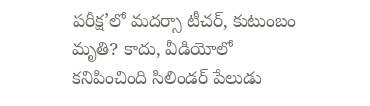పరీక్ష’లో మదర్సా టీచర్, కుటుంబం మృతి? కాదు, వీడియోలో కనిపించింది సిలిండర్ పేలుడు